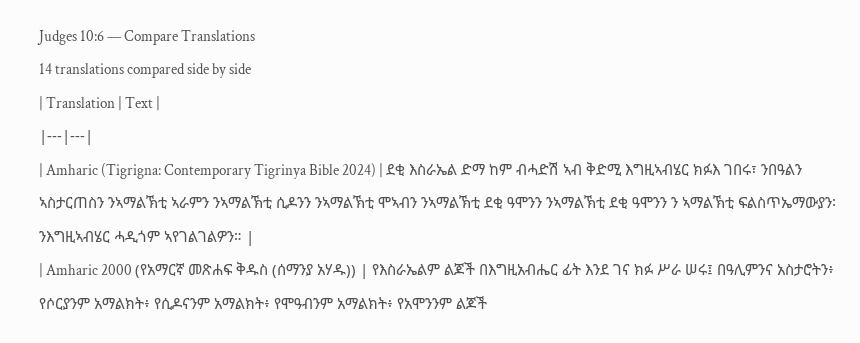Judges 10:6 — Compare Translations
14 translations compared side by side
| Translation | Text |
|---|---|
| Amharic (Tigrigna: Contemporary Tigrinya Bible 2024) | ደቂ እስራኤል ድማ ከም ብሓድሽ ኣብ ቅድሚ እግዚኣብሄር ክፉእ ገበሩ፣ ንበዓልን ኣስታርጠስን ንኣማልኽቲ ኣራምን ንኣማልኽቲ ሲዶንን ንኣማልኽቲ ሞኣብን ንኣማልኽቲ ደቂ ዓሞንን ንኣማልኽቲ ደቂ ዓሞንን ን ኣማልኽቲ ፍልስጥኤማውያን፡ ንእግዚኣብሄር ሓዲጎም ኣየገልገልዎን። |
| Amharic 2000 (የአማርኛ መጽሐፍ ቅዱስ (ሰማንያ አሃዱ)) | የእስራኤልም ልጆች በእግዚአብሔር ፊት እንደ ገና ክፉ ሥራ ሠሩ፤ በዓሊምንና አስታሮትን፥ የሶርያንም አማልክት፥ የሲዶናንም አማልክት፥ የሞዓብንም አማልክት፥ የአሞንንም ልጆች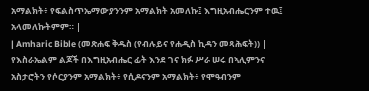አማልክት፥ የፍልስጥኤማውያንንም አማልክት አመለኩ፤ እግዚአብሔርንም ተዉ፤ አላመለኩትምም። |
| Amharic Bible (መጽሐፍ ቅዱስ (የብሉይና የሐዲስ ኪዳን መጻሕፍት)) | የእስራኤልም ልጆች በእግዚአብሔር ፊት እንደ ገና ክፉ ሥራ ሠሩ በኣሊምንና አስታሮትን የሶርያንም አማልክት፥ የሲዶናንም አማልክት፥ የሞዓብንም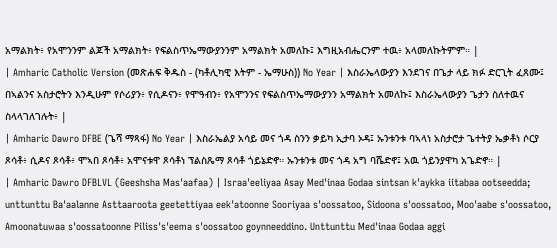አማልክት፥ የአሞንንም ልጆች አማልክት፥ የፍልስጥኤማውያንንም አማልክት አመለኩ፤ እግዚአብሔርንም ተዉ፥ አላመለኩትምም። |
| Amharic Catholic Version (መጽሐፍ ቅዱስ - (ካቶሊካዊ እትም - ኤማሁስ)) No Year | እስራኤላውያን እንደገና በጌታ ላይ ክፉ ድርጊት ፈጸሙ፤ በኣልንና አስታሮትን እንዲሁም የሶሪያን፥ የሲዶናን፥ የሞዓብን፥ የአሞንንና የፍልስጥኤማውያንን አማልክት አመለኩ፤ እስራኤላውያን ጌታን ስለተዉና ስላላገለገሉት፥ |
| Amharic Dawro DFBE (ጌሻ ማጻፋ) No Year | እስራኤልያ አሳይ መና ጎዳ ስንን ቃይካ ኢታባ ኦዳ፤ ኡንቱንቱ ባኣላነ አስታሮታ ጌተትያ ኤቃቶነ ሶርያ ጾሳቶ፥ ሲዶና ጾሳቶ፥ ሞኣበ ጾሳቶ፥ አሞናቱዋ ጾሳቶነ ፕልስጼማ ጾሳቶ ጎይኔድኖ። ኡንቱንቱ መና ጎዳ አግ ባሼድኖ፤ አዉ ጎይንያዋካ አጌድኖ። |
| Amharic Dawro DFBLVL (Geeshsha Mas'aafaa) | Israa'eeliyaa Asay Med'inaa Godaa sintsan k'aykka iitabaa ootseedda; unttunttu Ba'aalanne Asttaaroota geetettiyaa eek'atoonne Sooriyaa s'oossatoo, Sidoona s'oossatoo, Moo'aabe s'oossatoo, Amoonatuwaa s'oossatoonne Piliss's'eema s'oossatoo goynneeddino. Unttunttu Med'inaa Godaa aggi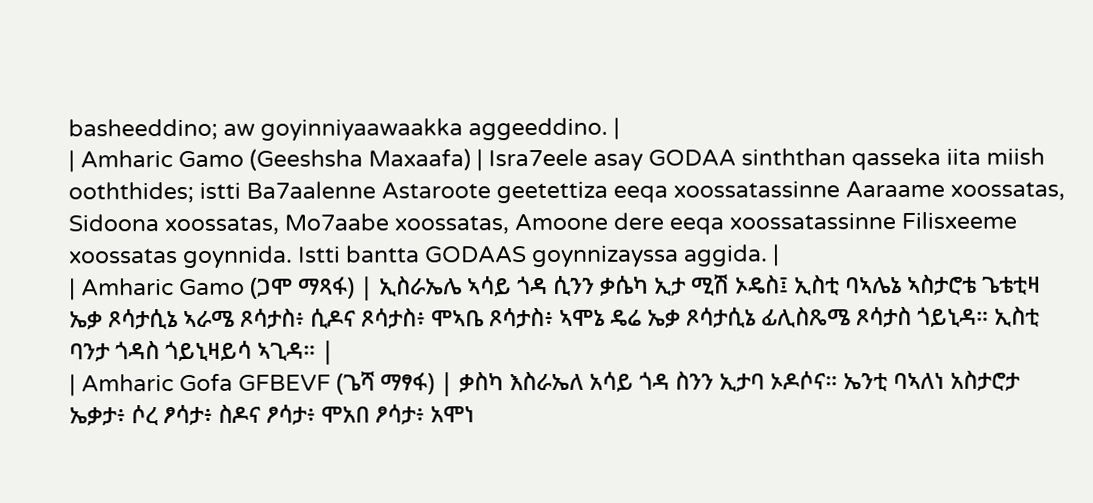basheeddino; aw goyinniyaawaakka aggeeddino. |
| Amharic Gamo (Geeshsha Maxaafa) | Isra7eele asay GODAA sinththan qasseka iita miish ooththides; istti Ba7aalenne Astaroote geetettiza eeqa xoossatassinne Aaraame xoossatas, Sidoona xoossatas, Mo7aabe xoossatas, Amoone dere eeqa xoossatassinne Filisxeeme xoossatas goynnida. Istti bantta GODAAS goynnizayssa aggida. |
| Amharic Gamo (ጋሞ ማጻፋ) | ኢስራኤሌ ኣሳይ ጎዳ ሲንን ቃሴካ ኢታ ሚሽ ኦዴስ፤ ኢስቲ ባኣሌኔ ኣስታሮቴ ጌቴቲዛ ኤቃ ጾሳታሲኔ ኣራሜ ጾሳታስ፥ ሲዶና ጾሳታስ፥ ሞኣቤ ጾሳታስ፥ ኣሞኔ ዴሬ ኤቃ ጾሳታሲኔ ፊሊስጼሜ ጾሳታስ ጎይኒዳ። ኢስቲ ባንታ ጎዳስ ጎይኒዛይሳ ኣጊዳ። |
| Amharic Gofa GFBEVF (ጌሻ ማፃፋ) | ቃስካ እስራኤለ አሳይ ጎዳ ስንን ኢታባ ኦዶሶና። ኤንቲ ባኣለነ አስታሮታ ኤቃታ፥ ሶረ ፆሳታ፥ ስዶና ፆሳታ፥ ሞአበ ፆሳታ፥ አሞነ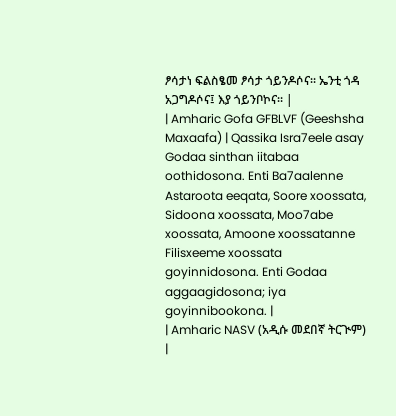ፆሳታነ ፍልስፄመ ፆሳታ ጎይንዶሶና። ኤንቲ ጎዳ አጋግዶሶና፤ እያ ጎይንቦኮና። |
| Amharic Gofa GFBLVF (Geeshsha Maxaafa) | Qassika Isra7eele asay Godaa sinthan iitabaa oothidosona. Enti Ba7aalenne Astaroota eeqata, Soore xoossata, Sidoona xoossata, Moo7abe xoossata, Amoone xoossatanne Filisxeeme xoossata goyinnidosona. Enti Godaa aggaagidosona; iya goyinnibookona. |
| Amharic NASV (አዲሱ መደበኛ ትርጒም) |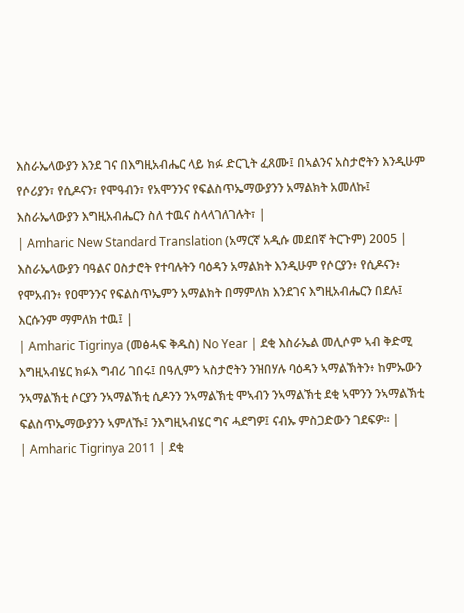እስራኤላውያን እንደ ገና በእግዚአብሔር ላይ ክፉ ድርጊት ፈጸሙ፤ በኣልንና አስታሮትን እንዲሁም የሶሪያን፣ የሲዶናን፣ የሞዓብን፣ የአሞንንና የፍልስጥኤማውያንን አማልክት አመለኩ፤ እስራኤላውያን እግዚአብሔርን ስለ ተዉና ስላላገለገሉት፣ |
| Amharic New Standard Translation (አማርኛ አዲሱ መደበኛ ትርጉም) 2005 | እስራኤላውያን ባዓልና ዐስታሮት የተባሉትን ባዕዳን አማልክት እንዲሁም የሶርያን፥ የሲዶናን፥ የሞአብን፥ የዐሞንንና የፍልስጥኤምን አማልክት በማምለክ እንደገና እግዚአብሔርን በደሉ፤ እርሱንም ማምለክ ተዉ፤ |
| Amharic Tigrinya (መፅሓፍ ቅዱስ) No Year | ደቂ እስራኤል መሊሶም ኣብ ቅድሚ እግዚኣብሄር ክፉእ ግብሪ ገበሩ፤ በዓሊምን ኣስታሮትን ንዝበሃሉ ባዕዳን ኣማልኽትን፥ ከምኡውን ንኣማልኽቲ ሶርያን ንኣማልኽቲ ሲዶንን ንኣማልኽቲ ሞኣብን ንኣማልኽቲ ደቂ ኣሞንን ንኣማልኽቲ ፍልስጥኤማውያንን ኣምለኹ፤ ንእግዚኣብሄር ግና ሓደግዎ፤ ናብኡ ምስጋድውን ገደፍዎ። |
| Amharic Tigrinya 2011 | ደቂ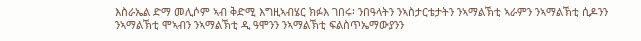እስራኤል ድማ መሊሶም ኣብ ቅድሚ እግዚኣብሄር ክፉእ ገበሩ፡ ንበዓላትን ንኣስታርቴታትን ንኣማልኽቲ ኣራምን ንኣማልኽቲ ሲዶንን ንኣማልኽቲ ሞኣብን ንኣማልኽቲ ዲ ዓሞንን ንኣማልኽቲ ፍልስጥኤማውያንን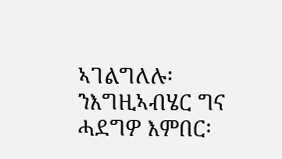ኣገልግለሉ፡ ንእግዚኣብሄር ግና ሓደግዎ እምበር፡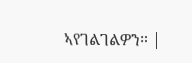ኣየገልገልዎን። |